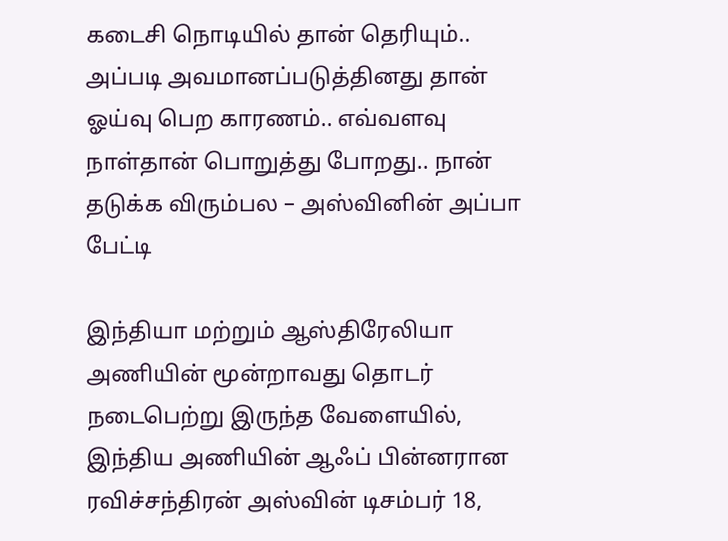கடைசி நொடியில் தான் தெரியும்.. அப்படி அவமானப்படுத்தினது தான் ஓய்வு பெற காரணம்.. எவ்வளவு நாள்தான் பொறுத்து போறது.. நான் தடுக்க விரும்பல – அஸ்வினின் அப்பா பேட்டி

இந்தியா மற்றும் ஆஸ்திரேலியா அணியின் மூன்றாவது தொடர் நடைபெற்று இருந்த வேளையில், இந்திய அணியின் ஆஃப் பின்னரான ரவிச்சந்திரன் அஸ்வின் டிசம்பர் 18,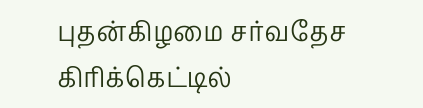புதன்கிழமை சர்வதேச கிரிக்கெட்டில்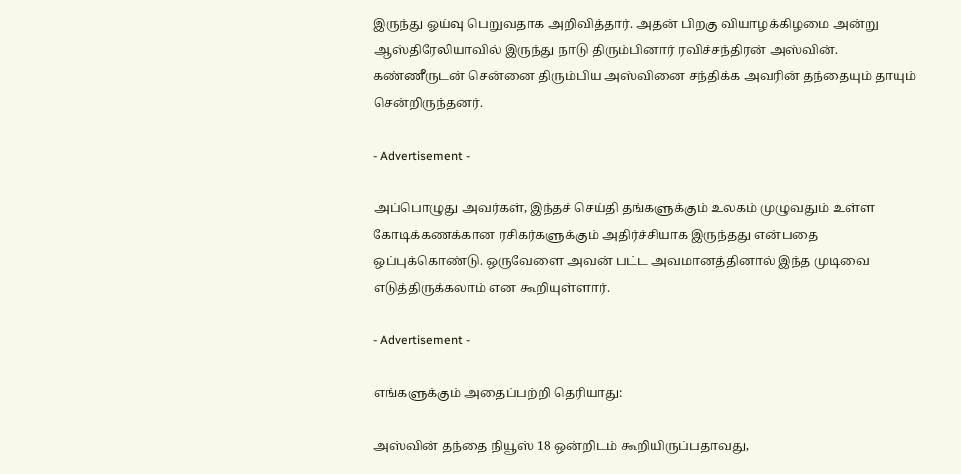இருந்து ஓய்வு பெறுவதாக அறிவித்தார். அதன் பிறகு வியாழக்கிழமை அன்று ஆஸ்திரேலியாவில் இருந்து நாடு திரும்பினார் ரவிச்சந்திரன் அஸ்வின். கண்ணீருடன் சென்னை திரும்பிய அஸ்வினை சந்திக்க அவரின் தந்தையும் தாயும் சென்றிருந்தனர்.

- Advertisement -

அப்பொழுது அவர்கள், இந்தச் செய்தி தங்களுக்கும் உலகம் முழுவதும் உள்ள கோடிக்கணக்கான ரசிகர்களுக்கும் அதிர்ச்சியாக இருந்தது என்பதை ஒப்புக்கொண்டு. ஒருவேளை அவன் பட்ட அவமானத்தினால் இந்த முடிவை எடுத்திருக்கலாம் என கூறியுள்ளார்.

- Advertisement -

எங்களுக்கும் அதைப்பற்றி தெரியாது:

அஸ்வின் தந்தை நியூஸ் 18 ஒன்றிடம் கூறியிருப்பதாவது,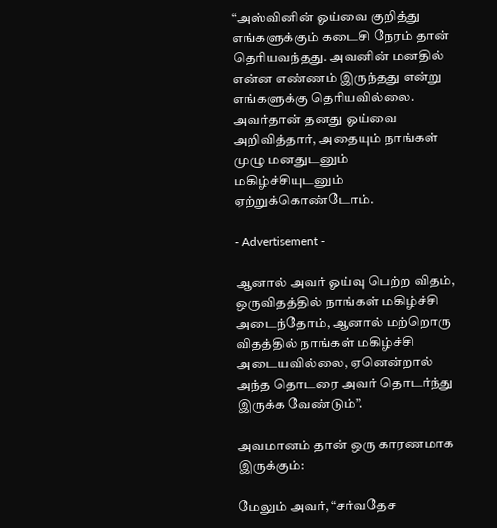“அஸ்வினின் ஓய்வை குறித்து எங்களுக்கும் கடைசி நேரம் தான் தெரியவந்தது. அவனின் மனதில் என்ன எண்ணம் இருந்தது என்று எங்களுக்கு தெரியவில்லை. அவர்தான் தனது ஓய்வை அறிவித்தார், அதையும் நாங்கள் முழு மனதுடனும் மகிழ்ச்சியுடனும் ஏற்றுக்கொண்டோம்.

- Advertisement -

ஆனால் அவர் ஓய்வு பெற்ற விதம், ஒருவிதத்தில் நாங்கள் மகிழ்ச்சி அடைந்தோம், ஆனால் மற்றொரு விதத்தில் நாங்கள் மகிழ்ச்சி அடையவில்லை, ஏனென்றால் அந்த தொடரை அவர் தொடர்ந்து இருக்க வேண்டும்”.

அவமானம் தான் ஒரு காரணமாக இருக்கும்:

மேலும் அவர், “சர்வதேச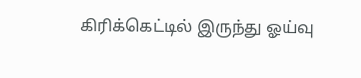கிரிக்கெட்டில் இருந்து ஓய்வு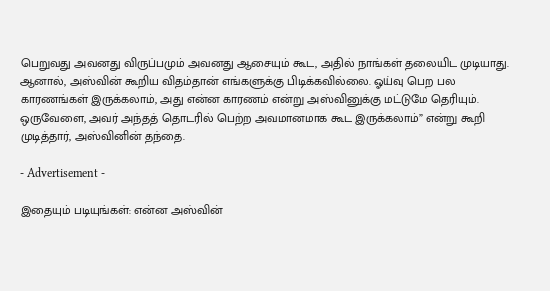பெறுவது அவனது விருப்பமும் அவனது ஆசையும் கூட, அதில் நாங்கள் தலையிட முடியாது. ஆனால், அஸ்வின் கூறிய விதம்தான் எங்களுக்கு பிடிக்கவில்லை. ஓய்வு பெற பல காரணங்கள் இருக்கலாம், அது என்ன காரணம் என்று அஸ்வினுக்கு மட்டுமே தெரியும். ஒருவேளை, அவர் அந்தத் தொடரில் பெற்ற அவமானமாக கூட இருக்கலாம்” என்று கூறி முடித்தார், அஸ்வினின் தந்தை.

- Advertisement -

இதையும் படியுங்கள்: என்ன அஸ்வின்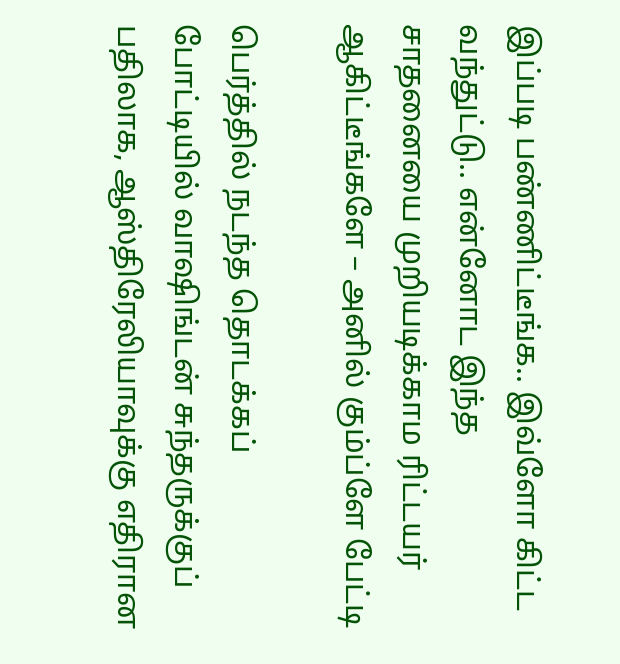இப்படி பண்ணிட்டீங்க.. இவ்ளோ கிட்ட வந்துட்டு.. என்னோட இந்த சாதனையை முறியடிக்காம ரிட்டயர் ஆகிட்டீங்களே – அனில் கும்ப்ளே பேட்டி

பெர்த்தில் நடந்த தொடக்கப் போட்டியில் வாஷிங்டன் சுந்தருக்குப் பதிலாக, ஆஸ்திரேலியாவுக்கு எதிரான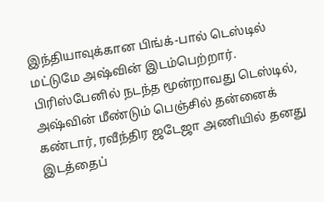இந்தியாவுக்கான பிங்க்-பால் டெஸ்டில் மட்டுமே அஷ்வின் இடம்பெற்றார். பிரிஸ்பேனில் நடந்த மூன்றாவது டெஸ்டில், அஷ்வின் மீண்டும் பெஞ்சில் தன்னைக் கண்டார், ரவீந்திர ஜடேஜா அணியில் தனது இடத்தைப்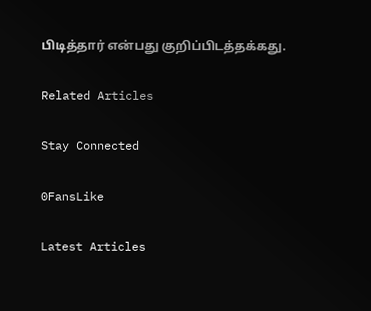பிடித்தார் என்பது குறிப்பிடத்தக்கது.

Related Articles

Stay Connected

0FansLike

Latest Articles